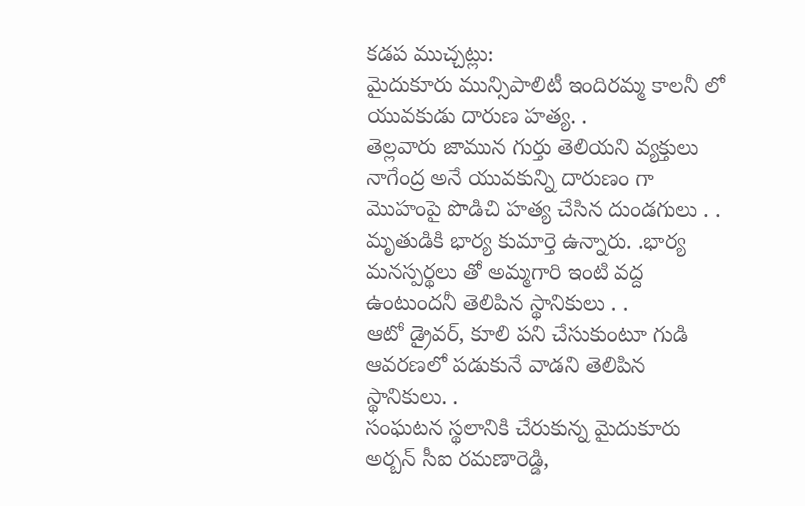కడప ముచ్చట్లు:
మైదుకూరు మున్సిపాలిటీ ఇందిరమ్మ కాలనీ లో యువకుడు దారుణ హత్య. .
తెల్లవారు జామున గుర్తు తెలియని వ్యక్తులు నాగేంద్ర అనే యువకున్ని దారుణం గా మొహంపై పొడిచి హత్య చేసిన దుండగులు . .
మృతుడికి భార్య కుమార్తె ఉన్నారు. .భార్య మనస్పర్థలు తో అమ్మగారి ఇంటి వద్ద ఉంటుందనీ తెలిపిన స్థానికులు . .
ఆటో డ్రైవర్, కూలి పని చేసుకుంటూ గుడి ఆవరణలో పడుకునే వాడని తెలిపిన స్థానికులు. .
సంఘటన స్థలానికి చేరుకున్న మైదుకూరు అర్బన్ సీఐ రమణారెడ్డి,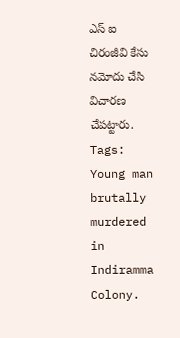ఎస్ ఐ చిరంజీవి కేసు నమోదు చేసి విచారణ చేపట్టారు.
Tags: Young man brutally murdered in Indiramma Colony.